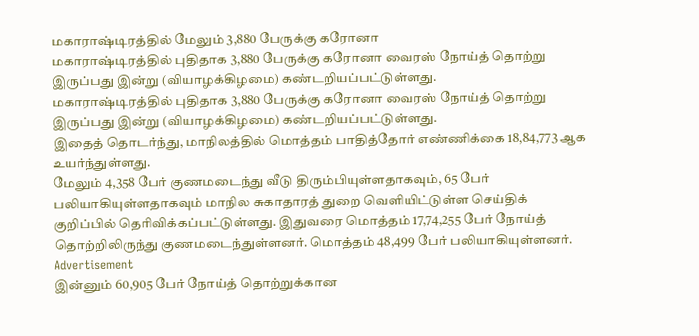மகாராஷ்டிரத்தில் மேலும் 3,880 பேருக்கு கரோனா
மகாராஷ்டிரத்தில் புதிதாக 3,880 பேருக்கு கரோனா வைரஸ் நோய்த் தொற்று இருப்பது இன்று (வியாழக்கிழமை) கண்டறியப்பட்டுள்ளது.
மகாராஷ்டிரத்தில் புதிதாக 3,880 பேருக்கு கரோனா வைரஸ் நோய்த் தொற்று இருப்பது இன்று (வியாழக்கிழமை) கண்டறியப்பட்டுள்ளது.
இதைத் தொடர்ந்து, மாநிலத்தில் மொத்தம் பாதித்தோர் எண்ணிக்கை 18,84,773 ஆக உயர்ந்துள்ளது.
மேலும் 4,358 பேர் குணமடைந்து வீடு திரும்பியுள்ளதாகவும், 65 பேர் பலியாகியுள்ளதாகவும் மாநில சுகாதாரத் துறை வெளியிட்டுள்ள செய்திக் குறிப்பில் தெரிவிக்கப்பட்டுள்ளது. இதுவரை மொத்தம் 17,74,255 பேர் நோய்த் தொற்றிலிருந்து குணமடைந்துள்ளனர். மொத்தம் 48,499 பேர் பலியாகியுள்ளனர்.
Advertisement
இன்னும் 60,905 பேர் நோய்த் தொற்றுக்கான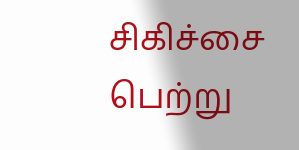சிகிச்சை பெற்று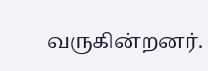வருகின்றனர்.